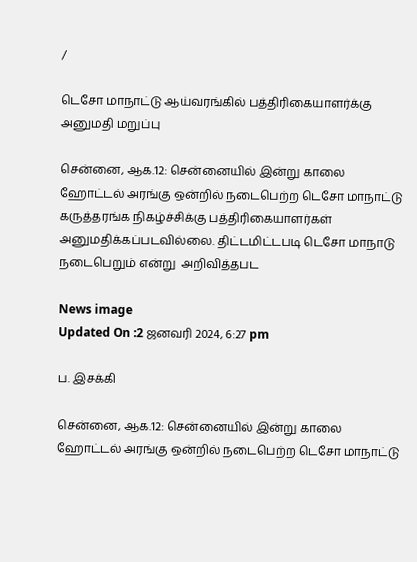/

டெசோ மாநாட்டு ஆய்வரங்கில் பத்திரிகையாளர்க்கு அனுமதி மறுப்பு

சென்னை, ஆக.12: சென்னையில் இன்று காலை ஹோட்டல் அரங்கு ஒன்றில் நடைபெற்ற டெசோ மாநாட்டு கருத்தரங்க நிகழ்ச்சிக்கு பத்திரிகையாளர்கள் அனுமதிக்கப்படவில்லை. திட்டமிட்டபடி டெசோ மாநாடு நடைபெறும் என்று  அறிவித்தபட

News image
Updated On :2 ஜனவரி 2024, 6:27 pm

ப. இசக்கி

சென்னை, ஆக.12: சென்னையில் இன்று காலை ஹோட்டல் அரங்கு ஒன்றில் நடைபெற்ற டெசோ மாநாட்டு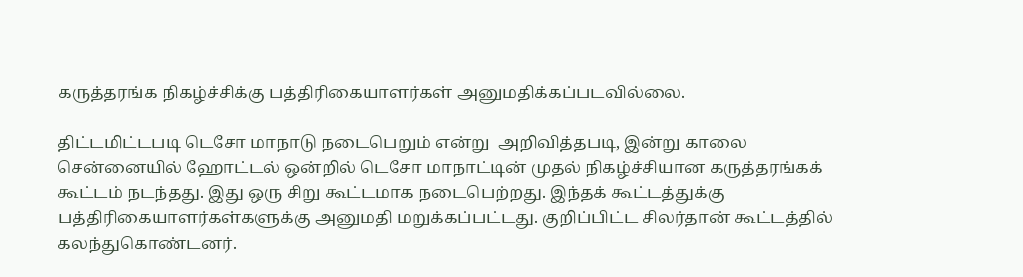கருத்தரங்க நிகழ்ச்சிக்கு பத்திரிகையாளர்கள் அனுமதிக்கப்படவில்லை.

திட்டமிட்டபடி டெசோ மாநாடு நடைபெறும் என்று  அறிவித்தபடி, இன்று காலை சென்னையில் ஹோட்டல் ஒன்றில் டெசோ மாநாட்டின் முதல் நிகழ்ச்சியான கருத்தரங்கக் கூட்டம் நடந்தது. இது ஒரு சிறு கூட்டமாக நடைபெற்றது. இந்தக் கூட்டத்துக்கு பத்திரிகையாளர்கள்களுக்கு அனுமதி மறுக்கப்பட்டது. குறிப்பிட்ட சிலர்தான் கூட்டத்தில் கலந்துகொண்டனர்.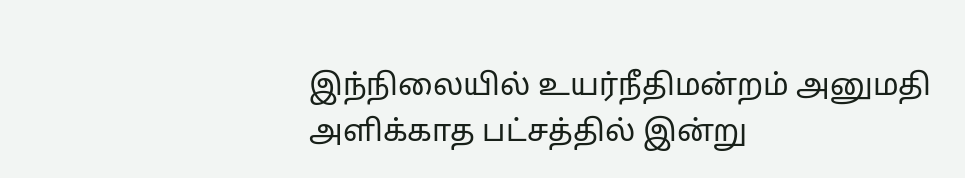இந்நிலையில் உயர்நீதிமன்றம் அனுமதி அளிக்காத பட்சத்தில் இன்று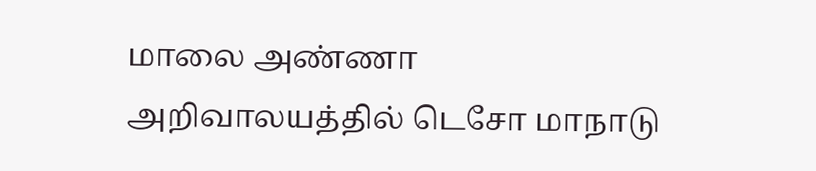மாலை அண்ணா அறிவாலயத்தில் டெசோ மாநாடு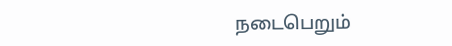நடைபெறும்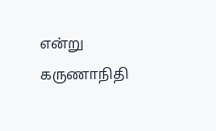என்று கருணாநிதி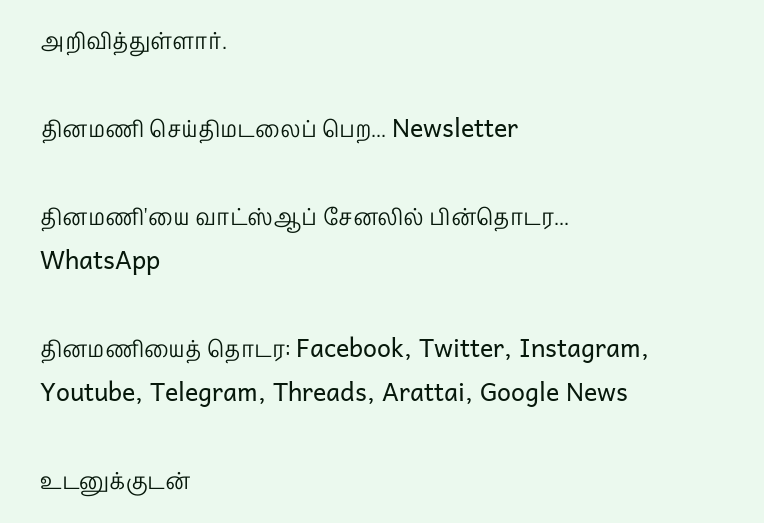அறிவித்துள்ளார்.

தினமணி செய்திமடலைப் பெற... Newsletter

தினமணி'யை வாட்ஸ்ஆப் சேனலில் பின்தொடர... WhatsApp

தினமணியைத் தொடர: Facebook, Twitter, Instagram, Youtube, Telegram, Threads, Arattai, Google News

உடனுக்குடன்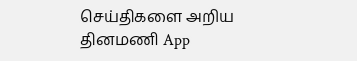செய்திகளை அறிய தினமணி App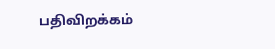பதிவிறக்கம்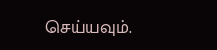செய்யவும்.